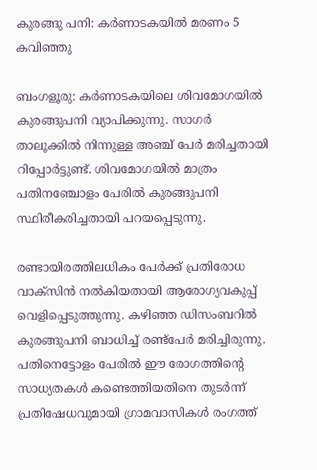കുരങ്ങു പനി: കര്‍ണാടകയില്‍ മരണം 5 കവിഞ്ഞു

ബംഗളൂരു: കര്‍ണാടകയിലെ ശിവമോഗയില്‍ കുരങ്ങുപനി വ്യാപിക്കുന്നു. സാഗര്‍ താലൂക്കില്‍ നിന്നുള്ള അഞ്ച് പേര്‍ മരിച്ചതായി റിപ്പോര്‍ട്ടുണ്ട്. ശിവമോഗയില്‍ മാത്രം പതിനഞ്ചോളം പേരില്‍ കുരങ്ങുപനി സ്ഥിരീകരിച്ചതായി പറയപ്പെടുന്നു.

രണ്ടായിരത്തിലധികം പേര്‍ക്ക് പ്രതിരോധ വാക്‌സിന്‍ നല്‍കിയതായി ആരോഗ്യവകുപ്പ് വെളിപ്പെടുത്തുന്നു. കഴിഞ്ഞ ഡിസംബറില്‍ കുരങ്ങുപനി ബാധിച്ച് രണ്ട്‌പേര്‍ മരിച്ചിരുന്നു. പതിനെട്ടോളം പേരില്‍ ഈ രോഗത്തിന്‍റെ സാധ്യതകള്‍ കണ്ടെത്തിയതിനെ തുടര്‍ന്ന് പ്രതിഷേധവുമായി ഗ്രാമവാസികള്‍ രംഗത്ത്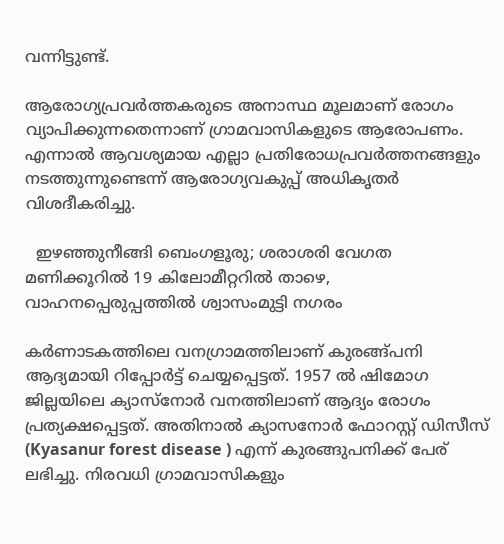വന്നിട്ടുണ്ട്.

ആരോഗ്യപ്രവര്‍ത്തകരുടെ അനാസ്ഥ മൂലമാണ് രോഗം വ്യാപിക്കുന്നതെന്നാണ് ഗ്രാമവാസികളുടെ ആരോപണം. എന്നാല്‍ ആവശ്യമായ എല്ലാ പ്രതിരോധപ്രവര്‍ത്തനങ്ങളും നടത്തുന്നുണ്ടെന്ന്‍ ആരോഗ്യവകുപ്പ് അധികൃതര്‍ വിശദീകരിച്ചു.

  ഇഴഞ്ഞുനീങ്ങി ബെംഗളൂരു; ശരാശരി വേഗത മണിക്കൂറിൽ 19 കിലോമീറ്ററിൽ താഴെ, വാഹനപ്പെരുപ്പത്തിൽ ശ്വാസംമുട്ടി നഗരം

കര്‍ണാടകത്തിലെ വനഗ്രാമത്തിലാണ് കുരങ്ങ്പനി ആദ്യമായി റിപ്പോര്‍ട്ട് ചെയ്യപ്പെട്ടത്. 1957 ല്‍ ഷിമോഗ ജില്ലയിലെ ക്യാസ്‌നോര്‍ വനത്തിലാണ് ആദ്യം രോഗം പ്രത്യക്ഷപ്പെട്ടത്. അതിനാല്‍ ക്യാസനോര്‍ ഫോറസ്റ്റ് ഡിസീസ് (Kyasanur forest disease ) എന്ന് കുരങ്ങുപനിക്ക് പേര് ലഭിച്ചു. നിരവധി ഗ്രാമവാസികളും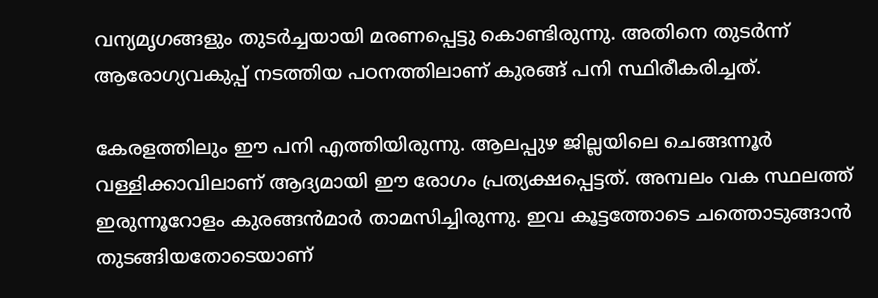വന്യമൃഗങ്ങളും തുടര്‍ച്ചയായി മരണപ്പെട്ടു കൊണ്ടിരുന്നു. അതിനെ തുടര്‍ന്ന് ആരോഗ്യവകുപ്പ് നടത്തിയ പഠനത്തിലാണ് കുരങ്ങ് പനി സ്ഥിരീകരിച്ചത്.

കേരളത്തിലും ഈ പനി എത്തിയിരുന്നു. ആലപ്പുഴ ജില്ലയിലെ ചെങ്ങന്നൂര്‍ വള്ളിക്കാവിലാണ് ആദ്യമായി ഈ രോഗം പ്രത്യക്ഷപ്പെട്ടത്. അമ്പലം വക സ്ഥലത്ത് ഇരുന്നൂറോളം കുരങ്ങന്‍മാര്‍ താമസിച്ചിരുന്നു. ഇവ കൂട്ടത്തോടെ ചത്തൊടുങ്ങാന്‍ തുടങ്ങിയതോടെയാണ്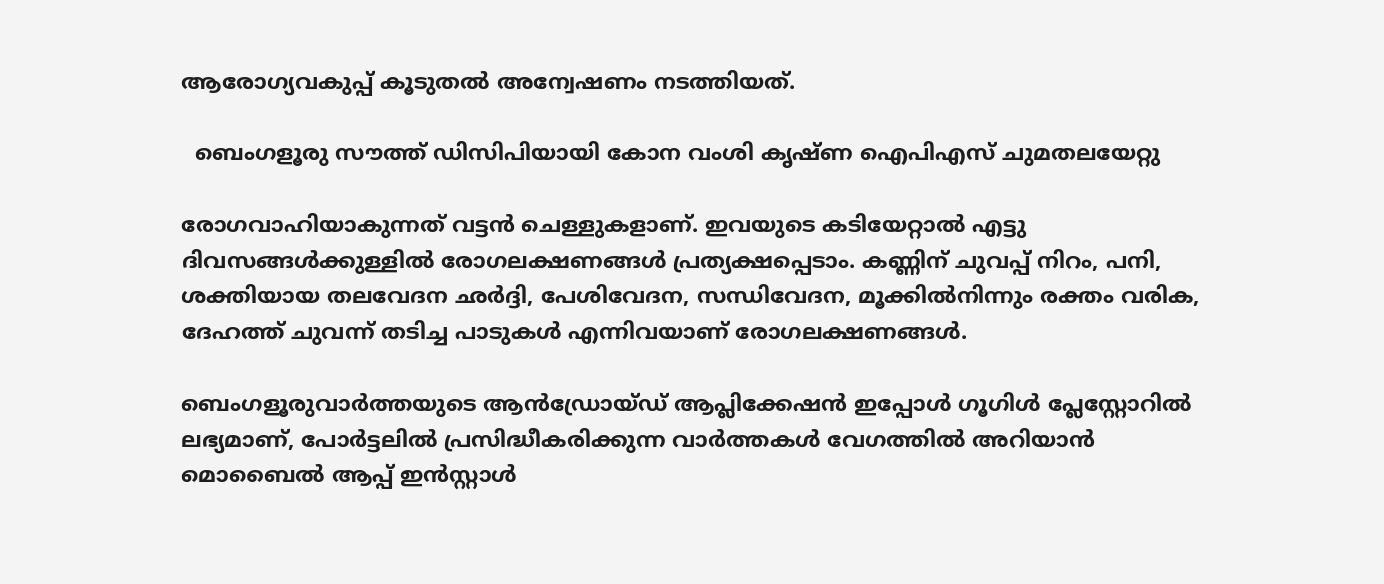ആരോഗ്യവകുപ്പ് കൂടുതല്‍ അന്വേഷണം നടത്തിയത്.

  ബെംഗളൂരു സൗത്ത് ഡിസിപിയായി കോന വംശി കൃഷ്ണ ഐപിഎസ് ചുമതലയേറ്റു

രോഗവാഹിയാകുന്നത് വട്ടന്‍ ചെള്ളുകളാണ്. ഇവയുടെ കടിയേറ്റാല്‍ എട്ടു ദിവസങ്ങള്‍ക്കുള്ളില്‍ രോഗലക്ഷണങ്ങള്‍ പ്രത്യക്ഷപ്പെടാം. കണ്ണിന് ചുവപ്പ് നിറം, പനി, ശക്തിയായ തലവേദന ഛര്‍ദ്ദി, പേശിവേദന, സന്ധിവേദന, മൂക്കില്‍നിന്നും രക്തം വരിക, ദേഹത്ത് ചുവന്ന് തടിച്ച പാടുകള്‍ എന്നിവയാണ് രോഗലക്ഷണങ്ങള്‍.

ബെംഗളൂരുവാർത്തയുടെ ആൻഡ്രോയ്ഡ് ആപ്ലിക്കേഷൻ ഇപ്പോൾ ഗൂഗിൾ പ്ലേസ്റ്റോറിൽ ലഭ്യമാണ്, പോർട്ടലിൽ പ്രസിദ്ധീകരിക്കുന്ന വാർത്തകൾ വേഗത്തിൽ അറിയാൻ മൊബൈൽ ആപ്പ് ഇൻസ്റ്റാൾ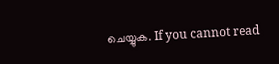ചെയ്യുക. If you cannot read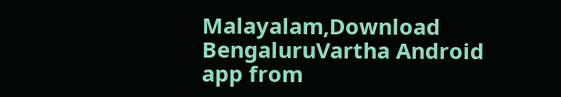Malayalam,Download BengaluruVartha Android app from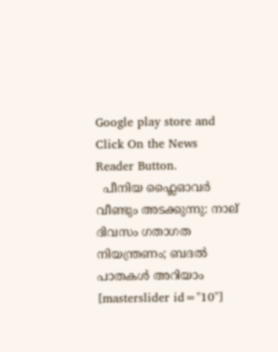Google play store and Click On the News Reader Button.
  പീനിയ ഫ്ലൈഓവർ വീണ്ടും അടക്കുന്നു: നാല് ദിവസം ഗതാഗത നിയന്ത്രണം; ബദൽ പാതകൾ അറിയാം
[masterslider id="10"]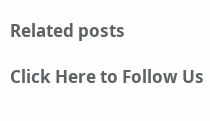Related posts

Click Here to Follow Us